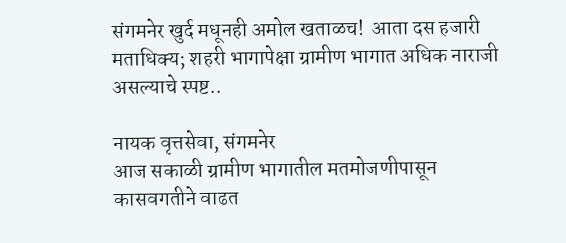संगमनेर खुर्द मधूनही अमोल खताळच!  आता दस हजारी मताधिक्य; शहरी भागापेक्षा ग्रामीण भागात अधिक नाराजी असल्याचे स्पष्ट..

नायक वृत्तसेवा, संगमनेर
आज सकाळी ग्रामीण भागातील मतमोजणीपासून कासवगतीने वाढत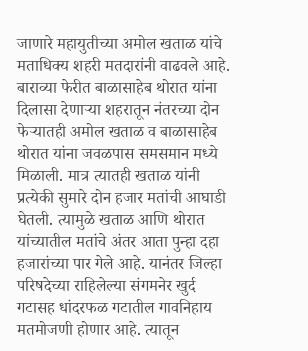जाणारे महायुतीच्या अमोल खताळ यांचे मताधिक्य शहरी मतदारांनी वाढवले आहे. बाराव्या फेरीत बाळासाहेब थोरात यांना दिलासा देणाऱ्या शहरातून नंतरच्या दोन फेऱ्यातही अमोल खताळ व बाळासाहेब थोरात यांना जवळपास समसमान मध्ये मिळाली. मात्र त्यातही खताळ यांनी प्रत्येकी सुमारे दोन हजार मतांची आघाडी घेतली. त्यामुळे खताळ आणि थोरात यांच्यातील मतांचे अंतर आता पुन्हा दहा हजारांच्या पार गेले आहे. यानंतर जिल्हा परिषदेच्या राहिलेल्या संगमनेर खुर्द गटासह धांदरफळ गटातील गावनिहाय मतमोजणी होणार आहे. त्यातून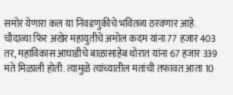समोर येणारा कल या निवडणुकीचे भवितव्य ठरवणार आहे. चौदाव्या फिर अखेर महायुतीचे अमोल कदम यांना 77 हजार 403 तर, महाविकास आघाडीचे बाळासाहेब थोरात यांना 67 हजार 339 मते मिळाली होती. त्यामुळे त्यांच्यातील मतांची तफावत आता 10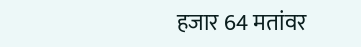हजार 64 मतांवर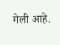गेली आहे.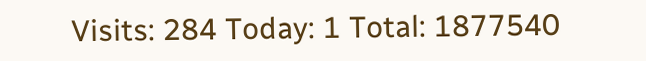Visits: 284 Today: 1 Total: 1877540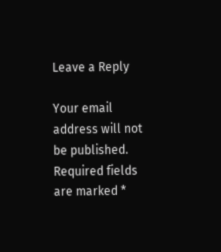Leave a Reply

Your email address will not be published. Required fields are marked *